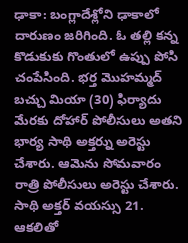ఢాకా: బంగ్లాదేశ్లోని ఢాకాలో దారుణం జరిగింది. ఓ తల్లి కన్న కొడుకుకు గొంతులో ఉప్పు పోసి చంపేసింది. భర్త మొహమ్మద్ బచ్చు మియా (30) ఫిర్యాదు మేరకు దోహార్ పోలీసులు అతని భార్య సాథి అక్తర్ను అరెస్టు చేశారు. ఆమెను సోమవారం రాత్రి పోలీసులు అరెస్టు చేశారు. సాథి అక్తర్ వయస్సు 21. ఆకలితో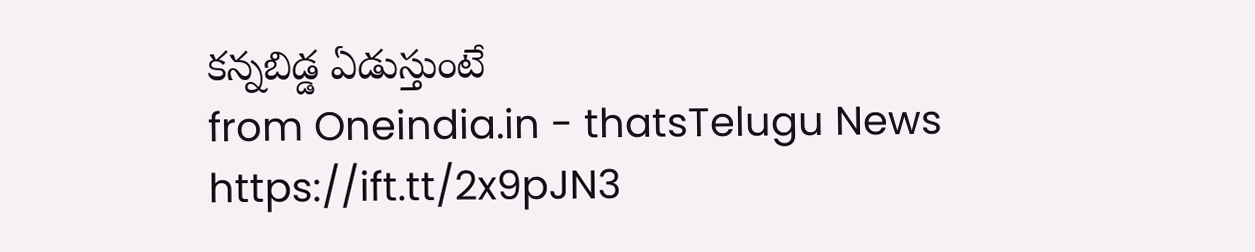కన్నబిడ్డ ఏడుస్తుంటే
from Oneindia.in - thatsTelugu News https://ift.tt/2x9pJN3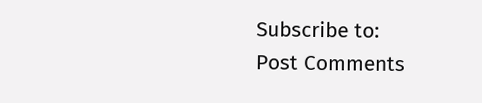Subscribe to:
Post Comments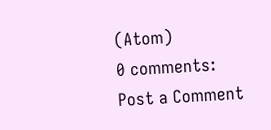(Atom)
0 comments:
Post a Comment